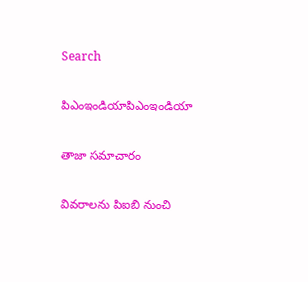Search

పిఎంఇండియాపిఎంఇండియా

తాజా స‌మాచారం

వివరాలను పిఐబి నుంచి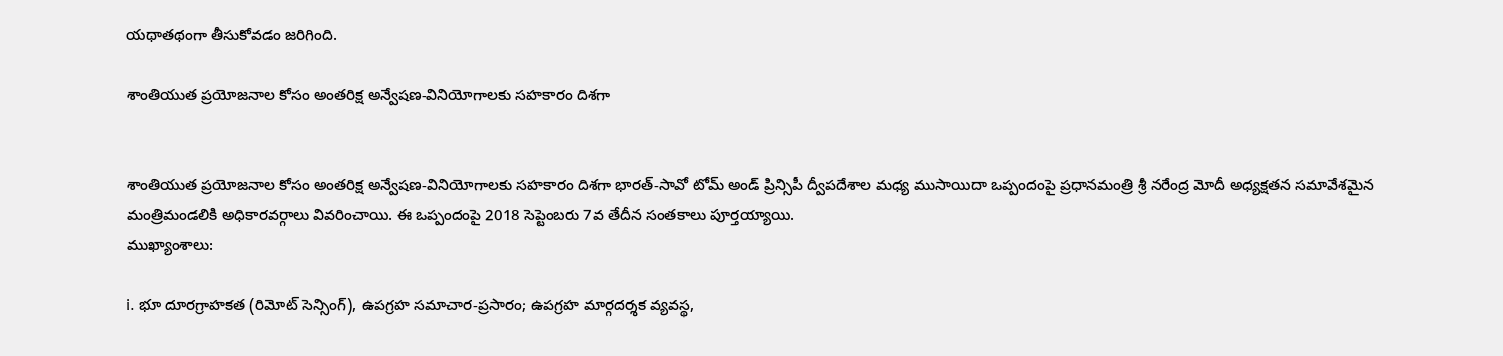యథాతథంగా తీసుకోవడం జరిగింది.

శాంతియుత ప్రయోజనాల కోసం అంతరిక్ష అన్వేషణ-వినియోగాలకు సహకారం దిశగా


శాంతియుత ప్రయోజనాల కోసం అంతరిక్ష అన్వేషణ-వినియోగాలకు సహకారం దిశగా భారత్-సావో టోమ్ అండ్ ప్రిన్సిపీ ద్వీపదేశాల మధ్య ముసాయిదా ఒప్పందంపై ప్రధానమంత్రి శ్రీ నరేంద్ర మోదీ అధ్యక్షతన సమావేశమైన మంత్రిమండలికి అధికారవర్గాలు వివరించాయి. ఈ ఒప్పందంపై 2018 సెప్టెంబరు 7వ తేదీన సంతకాలు పూర్తయ్యాయి.
ముఖ్యాంశాలు:

i. భూ దూరగ్రాహకత (రిమోట్ సెన్సింగ్), ఉపగ్రహ సమాచార-ప్రసారం; ఉపగ్రహ మార్గదర్శక వ్యవస్థ,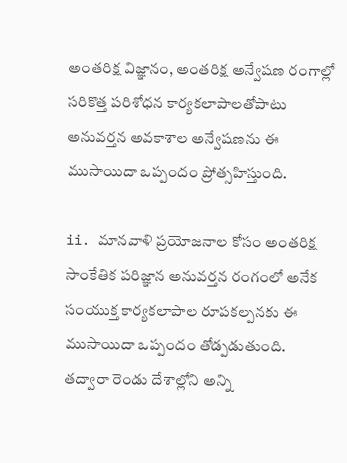అంతరిక్ష విజ్ఞానం, అంతరిక్ష అన్వేషణ రంగాల్లో సరికొత్త పరిశోధన కార్యకలాపాలతోపాటు అనువర్తన అవకాశాల అన్వేషణను ఈ ముసాయిదా ఒప్పందం ప్రోత్సహిస్తుంది.

ii. మానవాళి ప్రయోజనాల కోసం అంతరిక్ష సాంకేతిక పరిజ్ఞాన అనువర్తన రంగంలో అనేక సంయుక్త కార్యకలాపాల రూపకల్పనకు ఈ ముసాయిదా ఒప్పందం తోడ్పడుతుంది. తద్వారా రెండు దేశాల్లోని అన్ని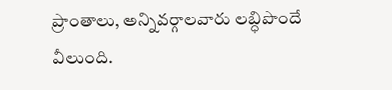ప్రాంతాలు, అన్నివర్గాలవారు లబ్ధిపొందే వీలుంది.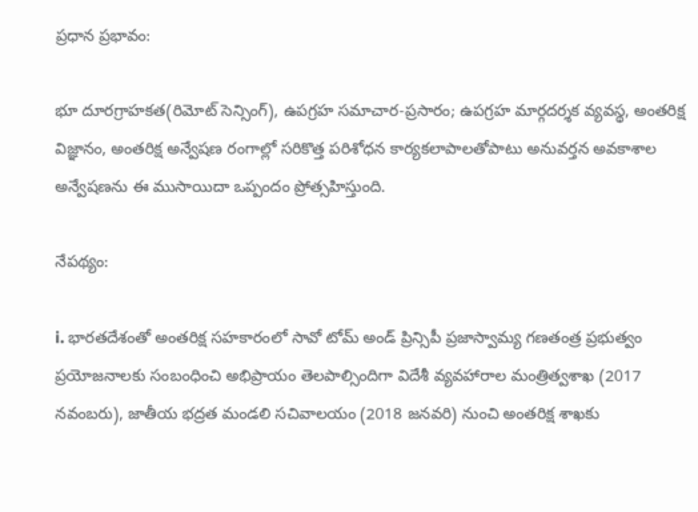ప్రధాన ప్రభావం:

భూ దూరగ్రాహకత(రిమోట్ సెన్సింగ్), ఉపగ్రహ సమాచార-ప్రసారం; ఉపగ్రహ మార్గదర్శక వ్యవస్థ, అంతరిక్ష విజ్ఞానం, అంతరిక్ష అన్వేషణ రంగాల్లో సరికొత్త పరిశోధన కార్యకలాపాలతోపాటు అనువర్తన అవకాశాల అన్వేషణను ఈ ముసాయిదా ఒప్పందం ప్రోత్సహిస్తుంది.

నేపథ్యం:

i. భారతదేశంతో అంతరిక్ష సహకారంలో సావో టోమ్ అండ్ ప్రిన్సిపీ ప్రజాస్వామ్య గణతంత్ర ప్రభుత్వం ప్రయోజనాలకు సంబంధించి అభిప్రాయం తెలపాల్సిందిగా విదేశీ వ్యవహారాల మంత్రిత్వశాఖ (2017 నవంబరు), జాతీయ భద్రత మండలి సచివాలయం (2018 జనవరి) నుంచి అంతరిక్ష శాఖకు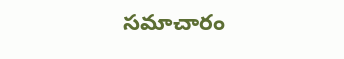సమాచారం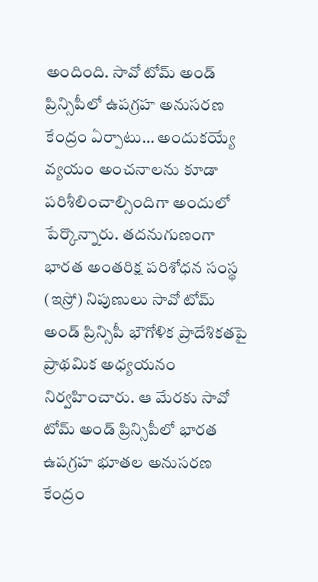అందింది. సావో టోమ్ అండ్ ప్రిన్సిపీలో ఉపగ్రహ అనుసరణ కేంద్రం ఏర్పాటు… అందుకయ్యే వ్యయం అంచనాలను కూడా పరిశీలించాల్సిందిగా అందులో పేర్కొన్నారు. తదనుగుణంగా భారత అంతరిక్ష పరిశోధన సంస్థ (ఇస్రో) నిపుణులు సావో టోమ్ అండ్ ప్రిన్సిపీ భౌగోళిక ప్రాదేశికతపై ప్రాథమిక అధ్యయనం నిర్వహించారు. ఆ మేరకు సావో టోమ్ అండ్ ప్రిన్సిపీలో భారత ఉపగ్రహ భూతల అనుసరణ కేంద్రం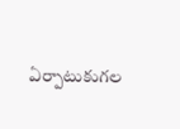ఏర్పాటుకుగల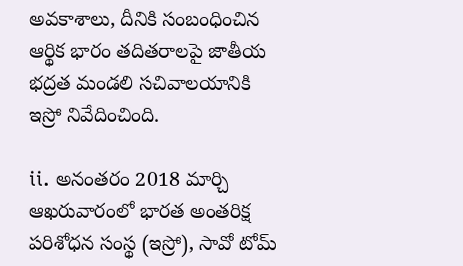అవకాశాలు, దీనికి సంబంధించిన ఆర్థిక భారం తదితరాలపై జాతీయ భద్రత మండలి సచివాలయానికి ఇస్రో నివేదించింది.

ii. అనంతరం 2018 మార్చి ఆఖరువారంలో భారత అంతరిక్ష పరిశోధన సంస్థ (ఇస్రో), సావో టోమ్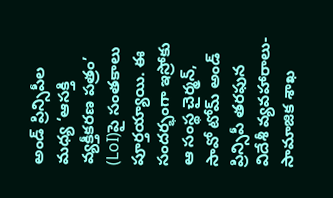అండ్ ప్రిన్సిపీల మధ్య ‘ఆసక్తి వ్యక్తీకరణ పత్రం’ (LoI)పై సంతకాలు పూర్తయ్యాయి. ఈ సందర్భంగా ఇస్రోకు ఆ సంస్థ చైర్మన్, సావో టోమ్ అండ్ ప్రిన్సిపీ తరఫున విదేశీ వ్యవహారాలు-సామాజిక శాఖ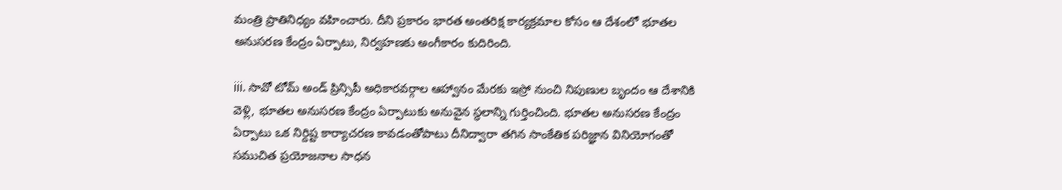మంత్రి ప్రాతినిధ్యం వహించారు. దీని ప్రకారం భారత అంతరిక్ష కార్యక్రమాల కోసం ఆ దేశంలో భూతల అనుసరణ కేంద్రం ఏర్పాటు, నిర్వహణకు అంగీకారం కుదిరింది.

iii. సావో టోమ్ అండ్ ప్రిన్సిపీ అధికారవర్గాల ఆహ్వానం మేరకు ఇస్రో నుంచి నిపుణుల బృందం ఆ దేశానికి వెళ్లి, భూతల అనుసరణ కేంద్రం ఏర్పాటుకు అనువైన స్థలాన్ని గుర్తించింది. భూతల అనుసరణ కేంద్రం ఏర్పాటు ఒక నిర్దిష్ట కార్యాచరణ కావడంతోపాటు దీనిద్వారా తగిన సాంకేతిక పరిజ్ఞాన వినియోగంతో సముచిత ప్రయోజనాల సాధన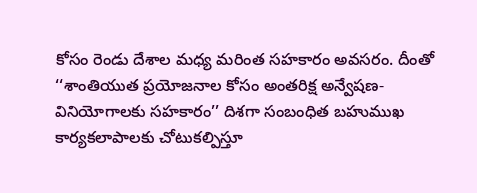కోసం రెండు దేశాల మధ్య మరింత సహకారం అవసరం. దీంతో ‘‘శాంతియుత ప్రయోజనాల కోసం అంతరిక్ష అన్వేషణ-వినియోగాలకు సహకారం’’ దిశగా సంబంధిత బహుముఖ కార్యకలాపాలకు చోటుకల్పిస్తూ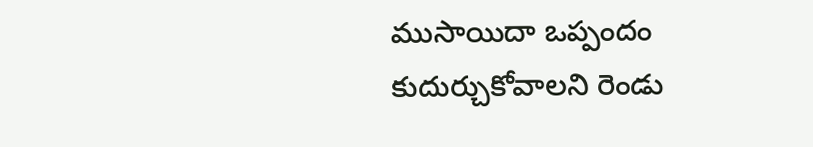ముసాయిదా ఒప్పందం కుదుర్చుకోవాలని రెండు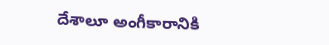దేశాలూ అంగీకారానికి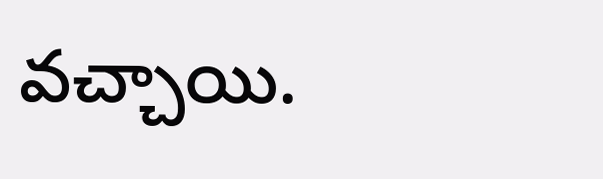వచ్చాయి.